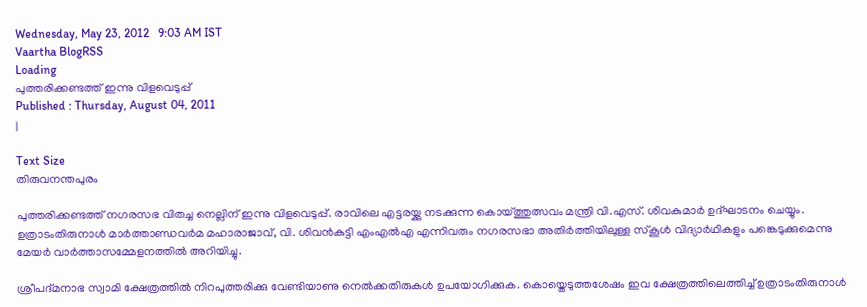Wednesday, May 23, 2012   9:03 AM IST
Vaartha BlogRSS
Loading
പുത്തരിക്കണ്ടത്ത് ഇന്നു വിളവെടുപ്പ്
Published : Thursday, August 04, 2011
|

Text Size
തിരുവനന്തപുരം

പുത്തരിക്കണ്ടത്ത് നഗരസഭ വിതച്ച നെല്ലിന് ഇന്നു വിളവെടുപ്പ്. രാവിലെ എട്ടരയ്ക്കു നടക്കുന്ന കൊയ്ത്തുത്സവം മന്ത്രി വി.എസ്. ശിവകുമാര്‍ ഉദ്ഘാടനം ചെയ്യും. ഉത്രാടംതിരുനാള്‍ മാര്‍ത്താണ്ഡവര്‍മ മഹാരാജാവ്, വി. ശിവന്‍കുട്ടി എംഎല്‍എ എന്നിവരും നഗരസഭാ അതിര്‍ത്തിയിലുള്ള സ്കൂള്‍ വിദ്യാര്‍ഥികളും പങ്കെടുക്കുമെന്നു മേയര്‍ വാര്‍ത്താസമ്മേളനത്തില്‍ അറിയിച്ചു.

ശ്രീപദ്മനാഭ സ്വാമി ക്ഷേത്രത്തില്‍ നിറപുത്തരിക്കു വേണ്ടിയാണു നെല്‍ക്കതിരുകള്‍ ഉപയോഗിക്കുക. കൊയ്തെടുത്തശേഷം ഇവ ക്ഷേത്രത്തിലെത്തിച്ച് ഉത്രാടംതിരുനാള്‍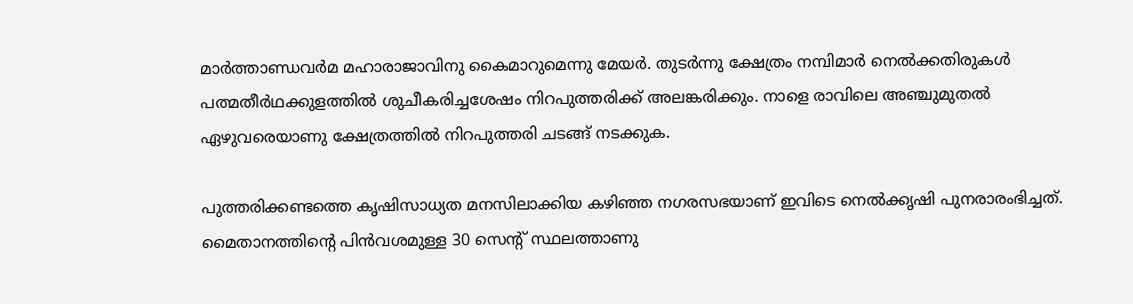മാര്‍ത്താണ്ഡവര്‍മ മഹാരാജാവിനു കൈമാറുമെന്നു മേയര്‍. തുടര്‍ന്നു ക്ഷേത്രം നമ്പിമാര്‍ നെല്‍ക്കതിരുകള്‍ പത്മതീര്‍ഥക്കുളത്തില്‍ ശുചീകരിച്ചശേഷം നിറപുത്തരിക്ക് അലങ്കരിക്കും. നാളെ രാവിലെ അഞ്ചുമുതല്‍ ഏഴുവരെയാണു ക്ഷേത്രത്തില്‍ നിറപുത്തരി ചടങ്ങ് നടക്കുക.

പുത്തരിക്കണ്ടത്തെ കൃഷിസാധ്യത മനസിലാക്കിയ കഴിഞ്ഞ നഗരസഭയാണ് ഇവിടെ നെല്‍ക്കൃഷി പുനരാരംഭിച്ചത്. മൈതാനത്തിന്‍റെ പിന്‍വശമുള്ള 30 സെന്‍റ് സ്ഥലത്താണു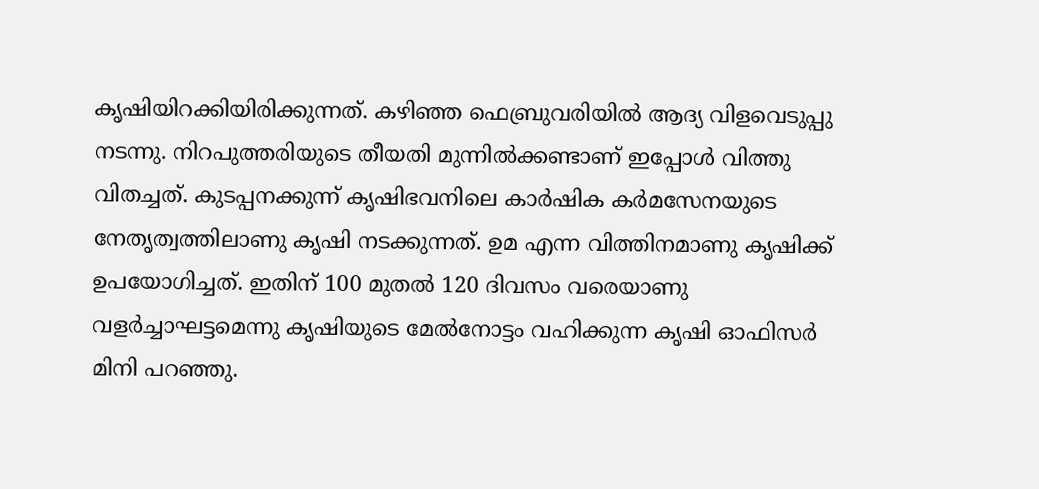കൃഷിയിറക്കിയിരിക്കുന്നത്. കഴിഞ്ഞ ഫെബ്രുവരിയില്‍ ആദ്യ വിളവെടുപ്പു നടന്നു. നിറപുത്തരിയുടെ തീയതി മുന്നില്‍ക്കണ്ടാണ് ഇപ്പോള്‍ വിത്തു വിതച്ചത്. കുടപ്പനക്കുന്ന് കൃഷിഭവനിലെ കാര്‍ഷിക കര്‍മസേനയുടെ നേതൃത്വത്തിലാണു കൃഷി നടക്കുന്നത്. ഉമ എന്ന വിത്തിനമാണു കൃഷിക്ക് ഉപയോഗിച്ചത്. ഇതിന് 100 മുതല്‍ 120 ദിവസം വരെയാണു വളര്‍ച്ചാഘട്ടമെന്നു കൃഷിയുടെ മേല്‍നോട്ടം വഹിക്കുന്ന കൃഷി ഓഫിസര്‍ മിനി പറഞ്ഞു.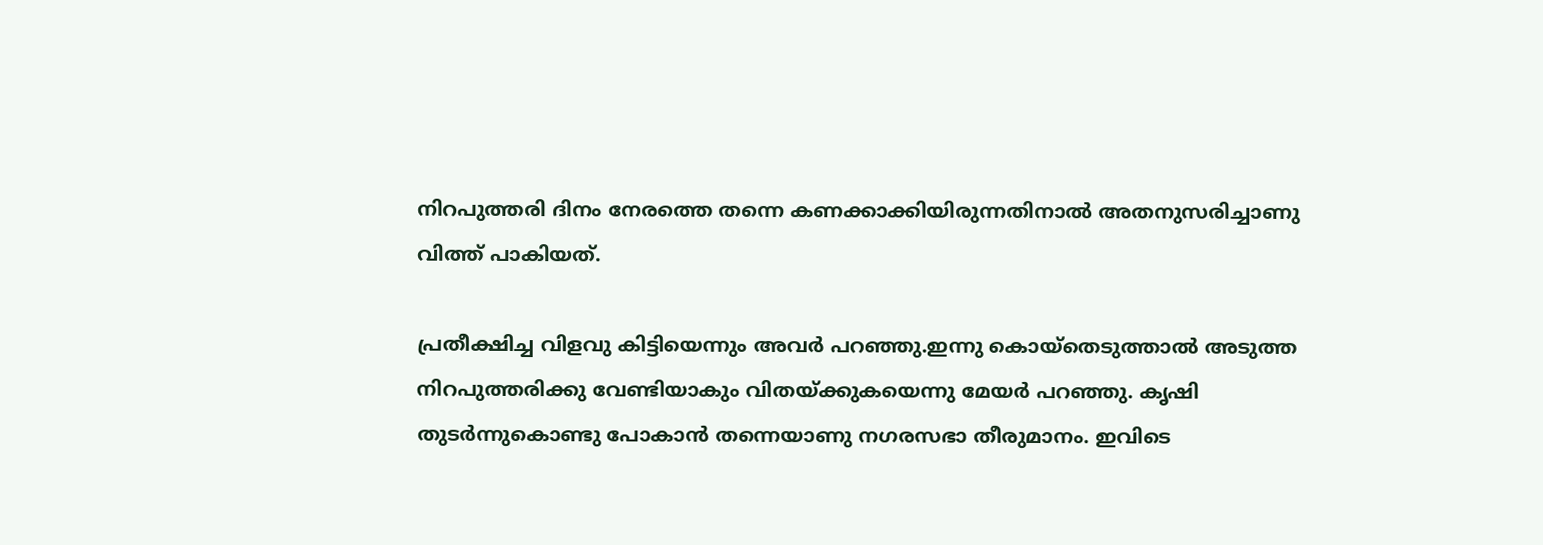നിറപുത്തരി ദിനം നേരത്തെ തന്നെ കണക്കാക്കിയിരുന്നതിനാല്‍ അതനുസരിച്ചാണു വിത്ത് പാകിയത്.

പ്രതീക്ഷിച്ച വിളവു കിട്ടിയെന്നും അവര്‍ പറഞ്ഞു.ഇന്നു കൊയ്തെടുത്താല്‍ അടുത്ത നിറപുത്തരിക്കു വേണ്ടിയാകും വിതയ്ക്കുകയെന്നു മേയര്‍ പറഞ്ഞു. കൃഷി തുടര്‍ന്നുകൊണ്ടു പോകാന്‍ തന്നെയാണു നഗരസഭാ തീരുമാനം. ഇവിടെ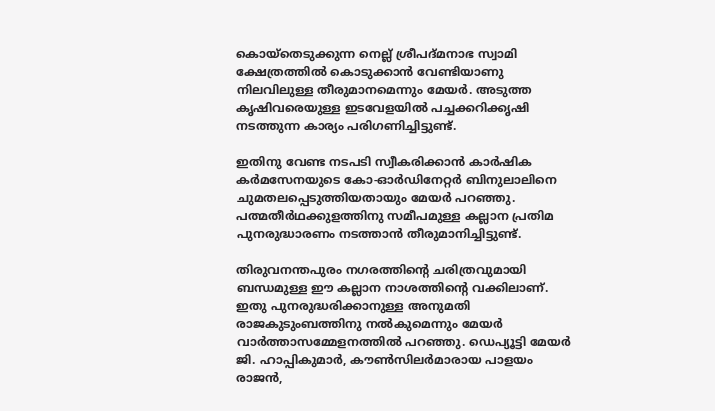കൊയ്തെടുക്കുന്ന നെല്ല് ശ്രീപദ്മനാഭ സ്വാമി ക്ഷേത്രത്തില്‍ കൊടുക്കാന്‍ വേണ്ടിയാണു നിലവിലുള്ള തീരുമാനമെന്നും മേയര്‍. അടുത്ത കൃഷിവരെയുള്ള ഇടവേളയില്‍ പച്ചക്കറിക്കൃഷി നടത്തുന്ന കാര്യം പരിഗണിച്ചിട്ടുണ്ട്.

ഇതിനു വേണ്ട നടപടി സ്വീകരിക്കാന്‍ കാര്‍ഷിക കര്‍മസേനയുടെ കോ-ഓര്‍ഡിനേറ്റര്‍ ബിനുലാലിനെ ചുമതലപ്പെടുത്തിയതായും മേയര്‍ പറഞ്ഞു. പത്മതീര്‍ഥക്കുളത്തിനു സമീപമുള്ള കല്ലാന പ്രതിമ പുനരുദ്ധാരണം നടത്താന്‍ തീരുമാനിച്ചിട്ടുണ്ട്.

തിരുവനന്തപുരം നഗരത്തിന്‍റെ ചരിത്രവുമായി ബന്ധമുള്ള ഈ കല്ലാന നാശത്തിന്‍റെ വക്കിലാണ്. ഇതു പുനരുദ്ധരിക്കാനുള്ള അനുമതി രാജകുടുംബത്തിനു നല്‍കുമെന്നും മേയര്‍ വാര്‍ത്താസമ്മേളനത്തില്‍ പറഞ്ഞു. ഡെപ്യൂട്ടി മേയര്‍ ജി. ഹാപ്പികുമാര്‍, കൗണ്‍സിലര്‍മാരായ പാളയം രാജന്‍,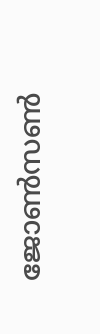ജോണ്‍സണ്‍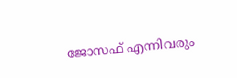ജോസഫ് എന്നിവരും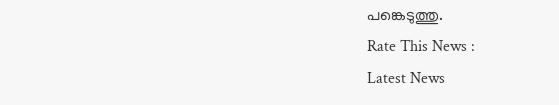പങ്കെടുത്തു.
Rate This News :
Latest News